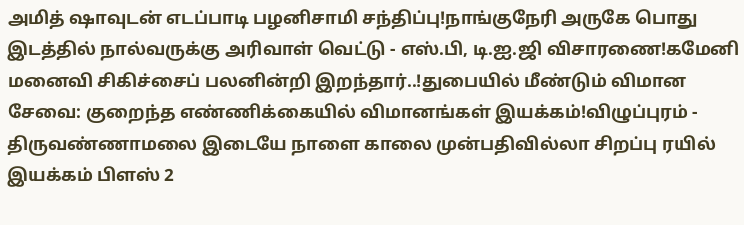அமித் ஷாவுடன் எடப்பாடி பழனிசாமி சந்திப்பு!நாங்குநேரி அருகே பொது இடத்தில் நால்வருக்கு அரிவாள் வெட்டு - எஸ்.பி, டி.ஐ.ஜி விசாரணை!கமேனி மனைவி சிகிச்சைப் பலனின்றி இறந்தார்..!துபையில் மீண்டும் விமான சேவை: குறைந்த எண்ணிக்கையில் விமானங்கள் இயக்கம்!விழுப்புரம் - திருவண்ணாமலை இடையே நாளை காலை முன்பதிவில்லா சிறப்பு ரயில் இயக்கம் பிளஸ் 2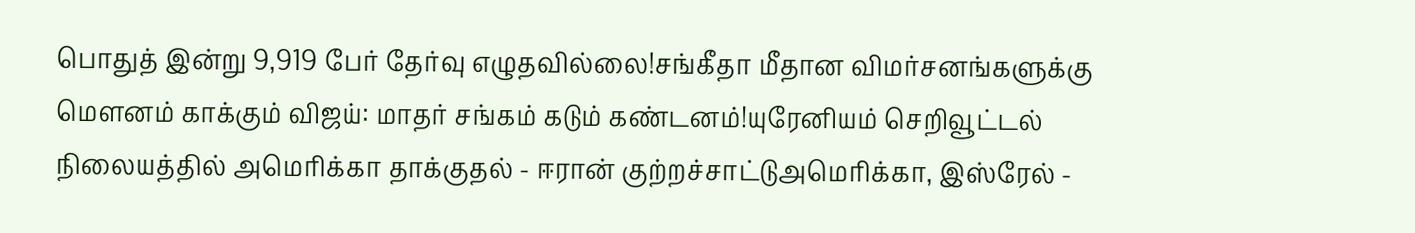பொதுத் இன்று 9,919 பேர் தேர்வு எழுதவில்லை!சங்கீதா மீதான விமர்சனங்களுக்கு மௌனம் காக்கும் விஜய்: மாதர் சங்கம் கடும் கண்டனம்!யுரேனியம் செறிவூட்டல் நிலையத்தில் அமெரிக்கா தாக்குதல் - ஈரான் குற்றச்சாட்டுஅமெரிக்கா, இஸ்ரேல் -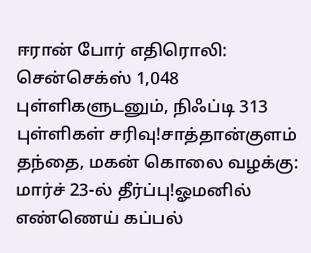ஈரான் போர் எதிரொலி: சென்செக்ஸ் 1,048 புள்ளிகளுடனும், நிஃப்டி 313 புள்ளிகள் சரிவு!சாத்தான்குளம் தந்தை, மகன் கொலை வழக்கு: மார்ச் 23-ல் தீர்ப்பு!ஓமனில் எண்ணெய் கப்பல்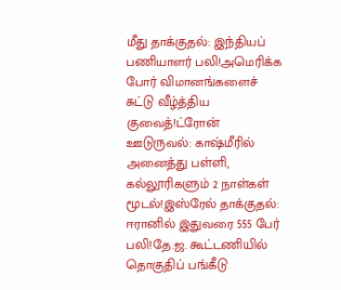மீது தாக்குதல்: இந்தியப் பணியாளர் பலி!அமெரிக்க போர் விமானங்களைச் சுட்டு வீழ்த்திய குவைத்!ட்ரோன் ஊடுருவல்: காஷ்மீரில் அனைத்து பள்ளி, கல்லூரிகளும் 2 நாள்கள் மூடல்!இஸ்ரேல் தாக்குதல்: ஈரானில் இதுவரை 555 பேர் பலி!தே.ஜ. கூட்டணியில் தொகுதிப் பங்கீடு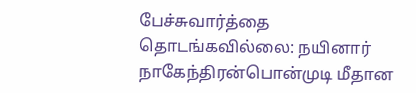பேச்சுவார்த்தை தொடங்கவில்லை: நயினார் நாகேந்திரன்பொன்முடி மீதான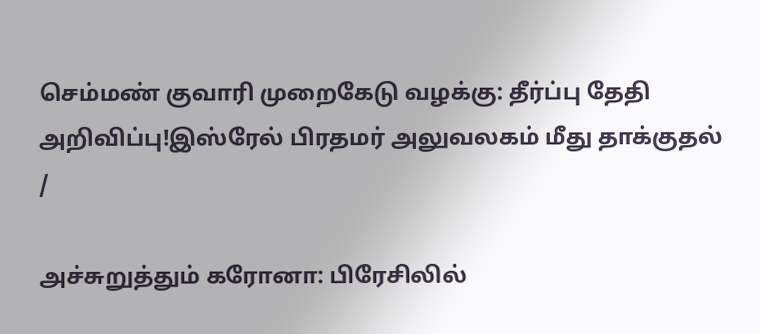செம்மண் குவாரி முறைகேடு வழக்கு: தீர்ப்பு தேதி அறிவிப்பு!இஸ்ரேல் பிரதமர் அலுவலகம் மீது தாக்குதல்
/

அச்சுறுத்தும் கரோனா: பிரேசிலில்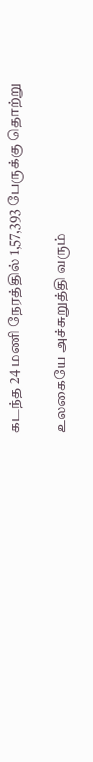கடந்த 24 மணி நேரத்தில் 1,57,393 பேருக்கு தொற்று

உலகையே அச்சுறுத்தி வரும்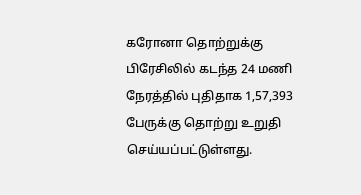கரோனா தொற்றுக்கு பிரேசிலில் கடந்த 24 மணி நேரத்தில் புதிதாக 1,57,393 பேருக்கு தொற்று உறுதி செய்யப்பட்டுள்ளது.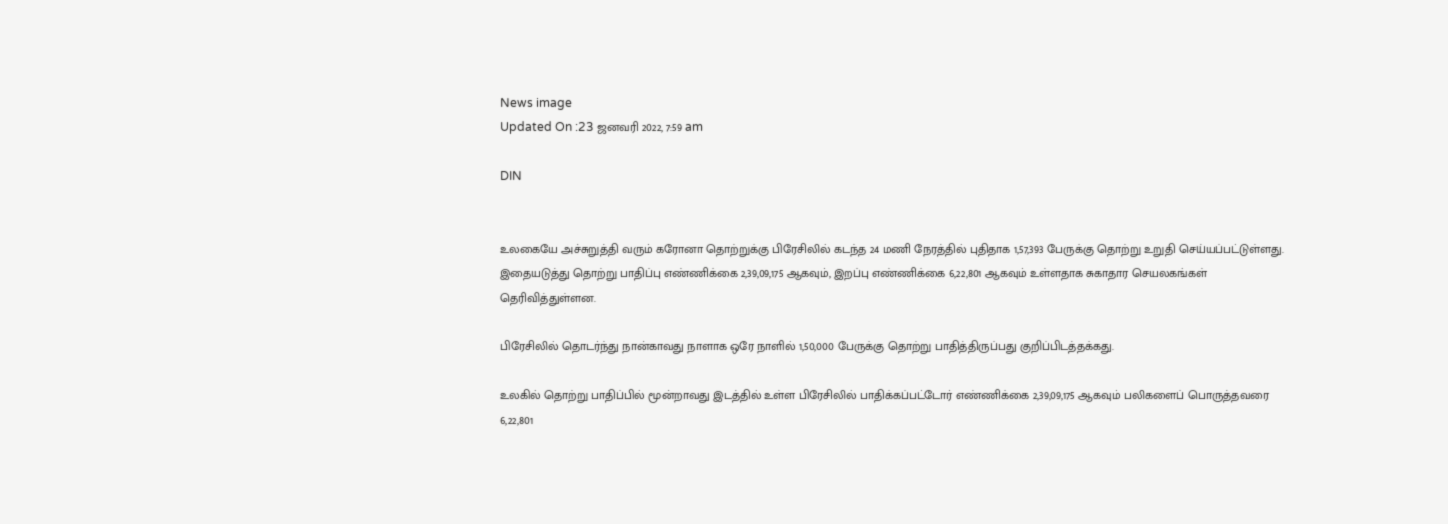News image
Updated On :23 ஜனவரி 2022, 7:59 am

DIN


உலகையே அச்சுறுத்தி வரும் கரோனா தொற்றுக்கு பிரேசிலில் கடந்த 24 மணி நேரத்தில் புதிதாக 1,57,393 பேருக்கு தொற்று உறுதி செய்யப்பட்டுள்ளது. இதையடுத்து தொற்று பாதிப்பு எண்ணிக்கை 2,39,09,175 ஆகவும், இறப்பு எண்ணிக்கை 6,22,801 ஆகவும் உள்ளதாக சுகாதார செயலகங்கள் தெரிவித்துள்ளன.

பிரேசிலில் தொடர்ந்து நான்காவது நாளாக ஒரே நாளில் 1,50,000 பேருக்கு தொற்று பாதித்திருப்பது குறிப்பிடத்தக்கது.

உலகில் தொற்று பாதிப்பில் மூன்றாவது இடத்தில் உள்ள பிரேசிலில் பாதிக்கப்பட்டோர் எண்ணிக்‍கை 2,39,09,175 ஆகவும் பலிகளைப் பொருத்தவரை 6,22,801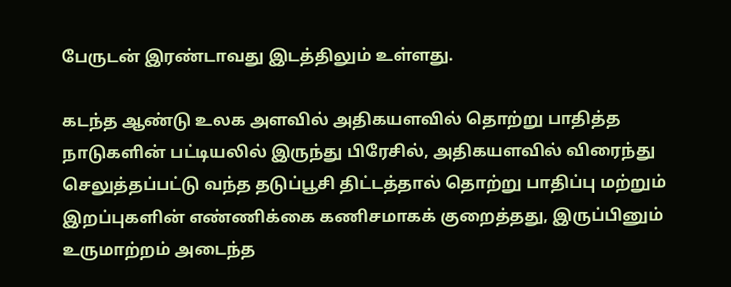பேருடன் இரண்டாவது இடத்திலும் உள்ளது.

கடந்த ஆண்டு உலக அளவில் அதிகயளவில் தொற்று பாதித்த நாடுகளின் பட்டியலில் இருந்து பிரேசில், அதிகயளவில் விரைந்து செலுத்தப்பட்டு வந்த தடுப்பூசி திட்டத்தால் தொற்று பாதிப்பு மற்றும் இறப்புகளின் எண்ணிக்கை கணிசமாகக் குறைத்தது, இருப்பினும் உருமாற்றம் அடைந்த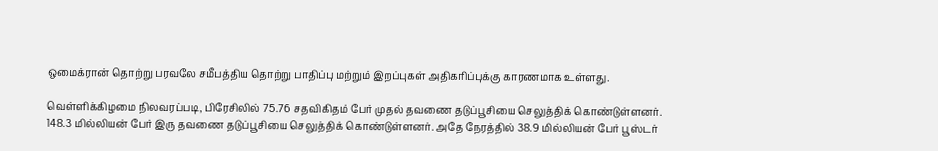ஒமைக்ரான் தொற்று பரவலே சமீபத்திய தொற்று பாதிப்பு மற்றும் இறப்புகள் அதிகரிப்புக்கு காரணமாக உள்ளது.

வெள்ளிக்கிழமை நிலவரப்படி, பிரேசிலில் 75.76 சதவிகிதம் பேர் முதல் தவணை தடுப்பூசியை செலுத்திக் கொண்டுள்ளனர். 148.3 மில்லியன் பேர் இரு தவணை தடுப்பூசியை செலுத்திக் கொண்டுள்ளனர். அதே நேரத்தில் 38.9 மில்லியன் பேர் பூஸ்டர்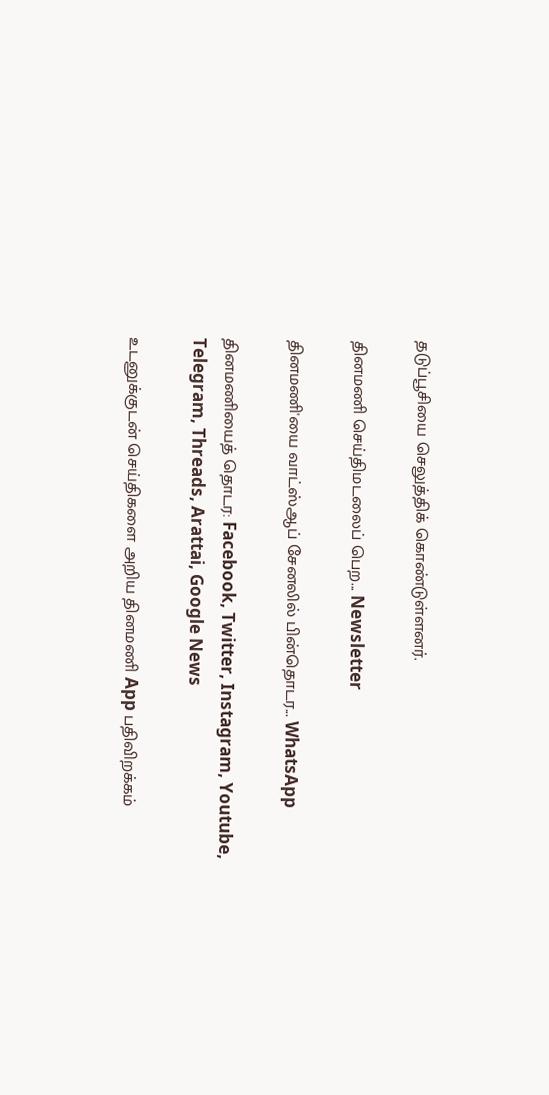தடுப்பூசியை செலுத்திக் கொண்டுள்ளனர்.

தினமணி செய்திமடலைப் பெற... Newsletter

தினமணி'யை வாட்ஸ்ஆப் சேனலில் பின்தொடர... WhatsApp

தினமணியைத் தொடர: Facebook, Twitter, Instagram, Youtube, Telegram, Threads, Arattai, Google News

உடனுக்குடன் செய்திகளை அறிய தினமணி App பதிவிறக்கம்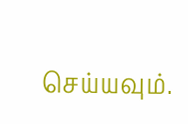செய்யவும்.